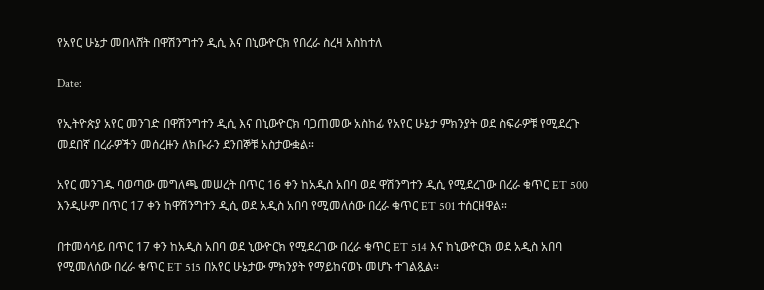የአየር ሁኔታ መበላሸት በዋሽንግተን ዲሲ እና በኒውዮርክ የበረራ ስረዛ አስከተለ

Date:

የኢትዮጵያ አየር መንገድ በዋሽንግተን ዲሲ እና በኒውዮርክ ባጋጠመው አስከፊ የአየር ሁኔታ ምክንያት ወደ ስፍራዎቹ የሚደረጉ መደበኛ በረራዎችን መሰረዙን ለክቡራን ደንበኞቹ አስታውቋል።

አየር መንገዱ ባወጣው መግለጫ መሠረት በጥር 16 ቀን ከአዲስ አበባ ወደ ዋሽንግተን ዲሲ የሚደረገው በረራ ቁጥር ET 500 እንዲሁም በጥር 17 ቀን ከዋሽንግተን ዲሲ ወደ አዲስ አበባ የሚመለሰው በረራ ቁጥር ET 501 ተሰርዘዋል።

በተመሳሳይ በጥር 17 ቀን ከአዲስ አበባ ወደ ኒውዮርክ የሚደረገው በረራ ቁጥር ET 514 እና ከኒውዮርክ ወደ አዲስ አበባ የሚመለሰው በረራ ቁጥር ET 515 በአየር ሁኔታው ምክንያት የማይከናወኑ መሆኑ ተገልጿል።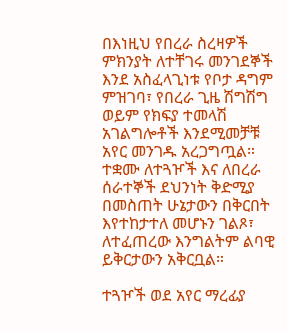በእነዚህ የበረራ ስረዛዎች ምክንያት ለተቸገሩ መንገደኞች እንደ አስፈላጊነቱ የቦታ ዳግም ምዝገባ፣ የበረራ ጊዜ ሽግሽግ ወይም የክፍያ ተመላሽ አገልግሎቶች እንደሚመቻቹ አየር መንገዱ አረጋግጧል። ተቋሙ ለተጓዦች እና ለበረራ ሰራተኞች ደህንነት ቅድሚያ በመስጠት ሁኔታውን በቅርበት እየተከታተለ መሆኑን ገልጾ፣ ለተፈጠረው እንግልትም ልባዊ ይቅርታውን አቅርቧል።

ተጓዦች ወደ አየር ማረፊያ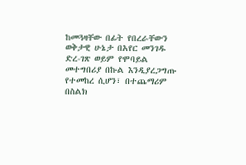ከመጓዛቸው በፊት የበረራቸውን ወቅታዊ ሁኔታ በአየር መንገዱ ድረ-ገጽ ወይም የሞባይል መተግበሪያ በኩል እንዲያረጋግጡ የተመከረ ሲሆን፣ በተጨማሪም በስልክ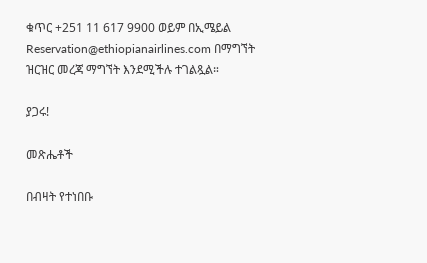ቁጥር +251 11 617 9900 ወይም በኢሜይል Reservation@ethiopianairlines.com በማግኘት ዝርዝር መረጃ ማግኘት እንደሚችሉ ተገልጿል።

ያጋሩ!

መጽሔቶች

በብዛት የተነበቡ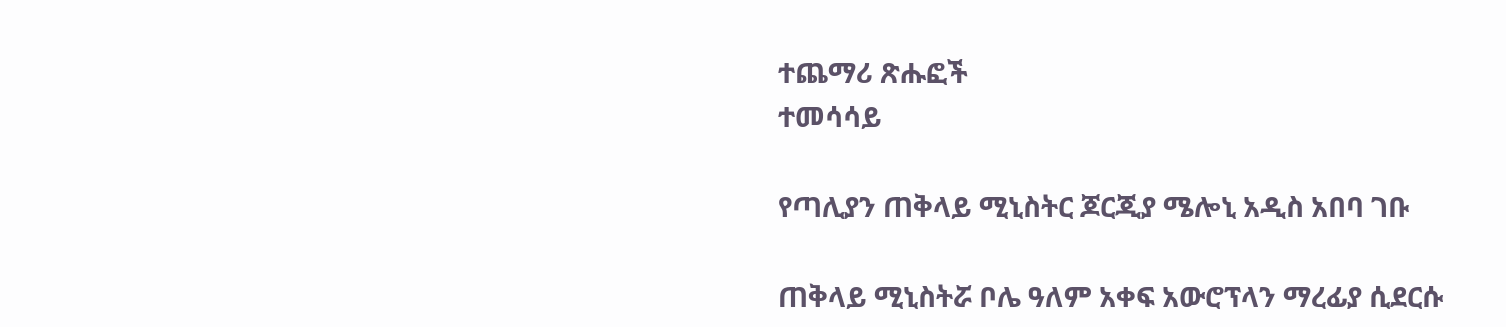ተጨማሪ ጽሑፎች
ተመሳሳይ

የጣሊያን ጠቅላይ ሚኒስትር ጆርጂያ ሜሎኒ አዲስ አበባ ገቡ

ጠቅላይ ሚኒስትሯ ቦሌ ዓለም አቀፍ አውሮፕላን ማረፊያ ሲደርሱ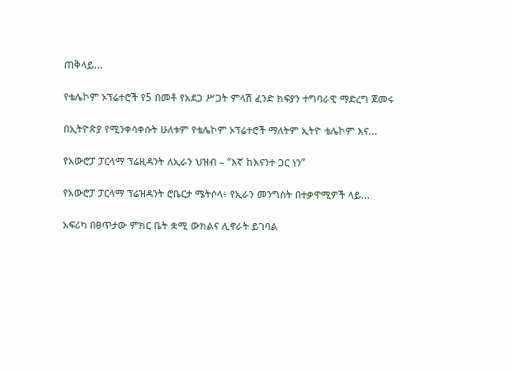ጠቅላይ...

የቴሌኮም ኦፕሬተሮች የ5 በመቶ የአደጋ ሥጋት ምላሽ ፈንድ ክፍያን ተግባራዊ ማድረግ ጀመሩ

በኢትዮጵያ የሚንቀሳቀሱት ሁለቱም የቴሌኮም ኦፕሬተሮች ማለትም ኢትዮ ቴሌኮም እና...

የአውሮፓ ፓርላማ ፕሬዚዳንት ለኢራን ህዝብ – “እኛ ከእናንተ ጋር ነን”

የአውሮፓ ፓርላማ ፕሬዝዳንት ሮቤርታ ሜትሶላ፥ የኢራን መንግስት በተቃዋሚዎች ላይ...

አፍሪካ በፀጥታው ምክር ቤት ቋሚ ውክልና ሊኖራት ይገባል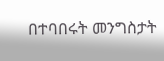በተባበሩት መንግስታት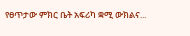የፀጥታው ምክር ቤት አፍሪካ ቋሚ ውክልና...